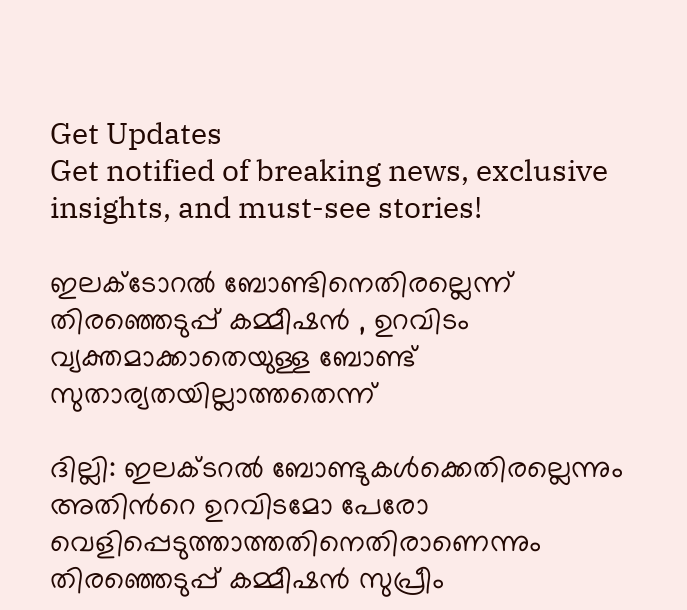Get Updates
Get notified of breaking news, exclusive insights, and must-see stories!

ഇലക്ടോറല്‍ ബോണ്ടിനെതിരല്ലെന്ന് തിരഞ്ഞെടുപ്പ് കമ്മീഷന്‍ , ഉറവിടം വ്യക്തമാക്കാതെയുള്ള ബോണ്ട് സുതാര്യതയില്ലാത്തതെന്ന്

ദില്ലി: ഇലക്ടറല്‍ ബോണ്ടുകള്‍ക്കെതിരല്ലെന്നും അതിന്‍റെ ഉറവിടമോ പേരോ വെളിപ്പെടുത്താത്തതിനെതിരാണെന്നും തിരഞ്ഞെടുപ്പ് കമ്മീഷന്‍ സുപ്രീം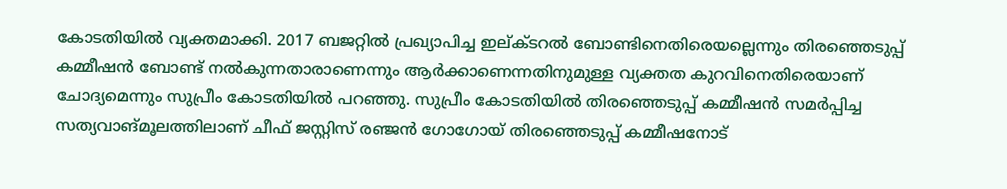കോടതിയില്‍ വ്യക്തമാക്കി. 2017 ബജറ്റില്‍ പ്രഖ്യാപിച്ച ഇല്‌ക്ടറല്‍ ബോണ്ടിനെതിരെയല്ലെന്നും തിരഞ്ഞെടുപ്പ് കമ്മീഷന്‍ ബോണ്ട് നല്‍കുന്നതാരാണെന്നും ആര്‍ക്കാണെന്നതിനുമുള്ള വ്യക്തത കുറവിനെതിരെയാണ് ചോദ്യമെന്നും സുപ്രീം കോടതിയില്‍ പറഞ്ഞു. സുപ്രീം കോടതിയില്‍ തിരഞ്ഞെടുപ്പ് കമ്മീഷന്‍ സമര്‍പ്പിച്ച സത്യവാങ്മൂലത്തിലാണ് ചീഫ് ജസ്റ്റിസ് രഞ്ജന്‍ ഗോഗോയ് തിരഞ്ഞെടുപ്പ് കമ്മീഷനോട്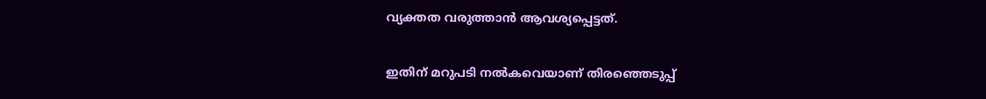വ്യക്തത വരുത്താന്‍ ആവശ്യപ്പെട്ടത്.

ഇതിന് മറുപടി നല്‍കവെയാണ് തിരഞ്ഞെടുപ്പ്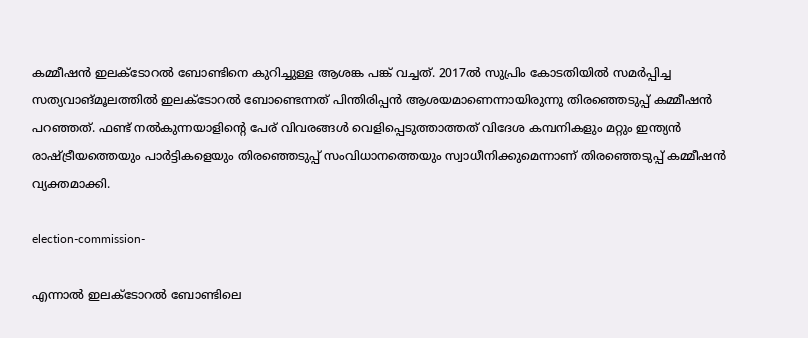കമ്മീഷന്‍ ഇലക്ടോറല്‍ ബോണ്ടിനെ കുറിച്ചുള്ള ആശങ്ക പങ്ക് വച്ചത്. 2017ല്‍ സുപ്രിം കോടതിയില്‍ സമര്‍പ്പിച്ച സത്യവാങ്മൂലത്തില്‍ ഇലക്ടോറല്‍ ബോണ്ടെന്നത് പിന്തിരിപ്പന്‍ ആശയമാണെന്നായിരുന്നു തിരഞ്ഞെടുപ്പ് കമ്മീഷന്‍ പറഞ്ഞത്. ഫണ്ട് നല്‍കുന്നയാളിന്റെ പേര് വിവരങ്ങള്‍ വെളിപ്പെടുത്താത്തത് വിദേശ കമ്പനികളും മറ്റും ഇന്ത്യന്‍ രാഷ്ട്രീയത്തെയും പാര്‍ട്ടികളെയും തിരഞ്ഞെടുപ്പ് സംവിധാനത്തെയും സ്വാധീനിക്കുമെന്നാണ് തിരഞ്ഞെടുപ്പ് കമ്മീഷന്‍ വ്യക്തമാക്കി.

election-commission-

എന്നാല്‍ ഇലക്ടോറല്‍ ബോണ്ടിലെ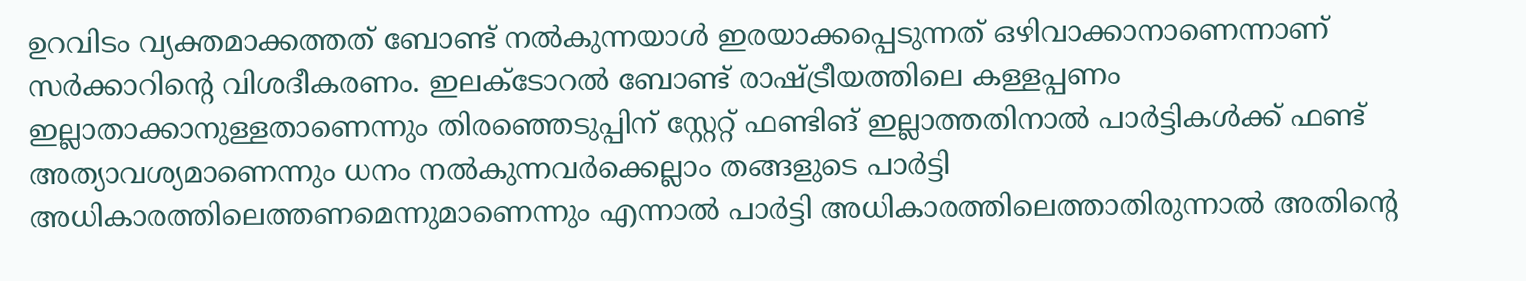ഉറവിടം വ്യക്തമാക്കത്തത് ബോണ്ട് നല്‍കുന്നയാള്‍ ഇരയാക്കപ്പെടുന്നത് ഒഴിവാക്കാനാണെന്നാണ് സര്‍ക്കാറിന്‍റെ വിശദീകരണം. ഇലക്ടോറല്‍ ബോണ്ട് രാഷ്ട്രീയത്തിലെ കള്ളപ്പണം ഇല്ലാതാക്കാനുള്ളതാണെന്നും തിരഞ്ഞെടുപ്പിന് സ്റ്റേറ്റ് ഫണ്ടിങ് ഇല്ലാത്തതിനാല്‍ പാര്‍ട്ടികള്‍ക്ക് ഫണ്ട് അത്യാവശ്യമാണെന്നും ധനം നല്‍കുന്നവര്‍ക്കെല്ലാം തങ്ങളുടെ പാര്‍ട്ടി അധികാരത്തിലെത്തണമെന്നുമാണെന്നും എന്നാല്‍ പാര്‍ട്ടി അധികാരത്തിലെത്താതിരുന്നാല്‍ അതിന്റെ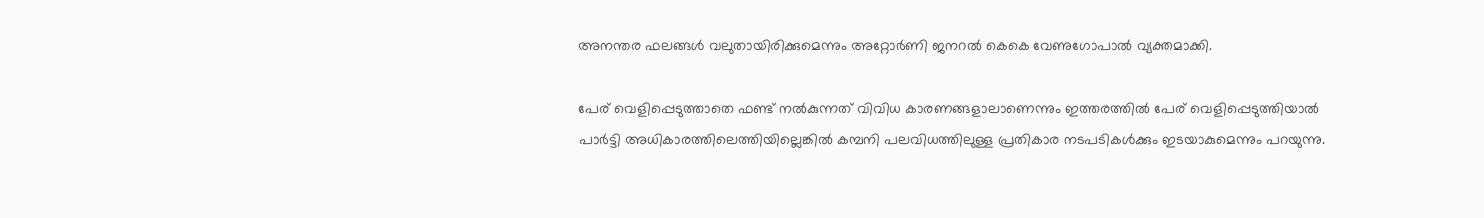അനന്തര ഫലങ്ങള്‍ വലുതായിരിക്കുമെന്നും അറ്റോര്‍ണി ജനറല്‍ കെകെ വേണുഗോപാല്‍ വ്യക്തമാക്കി.

പേര് വെളിപ്പെടുത്താതെ ഫണ്ട് നല്‍കുന്നത് വിവിധ കാരണങ്ങളാലാണെന്നും ഇത്തരത്തില്‍ പേര് വെളിപ്പെടുത്തിയാല്‍ പാര്‍ട്ടി അധികാരത്തിലെത്തിയില്ലെങ്കില്‍ കമ്പനി പലവിധത്തിലുള്ള പ്രതികാര നടപടികള്‍ക്കും ഇടയാകുമെന്നും പറയുന്നു.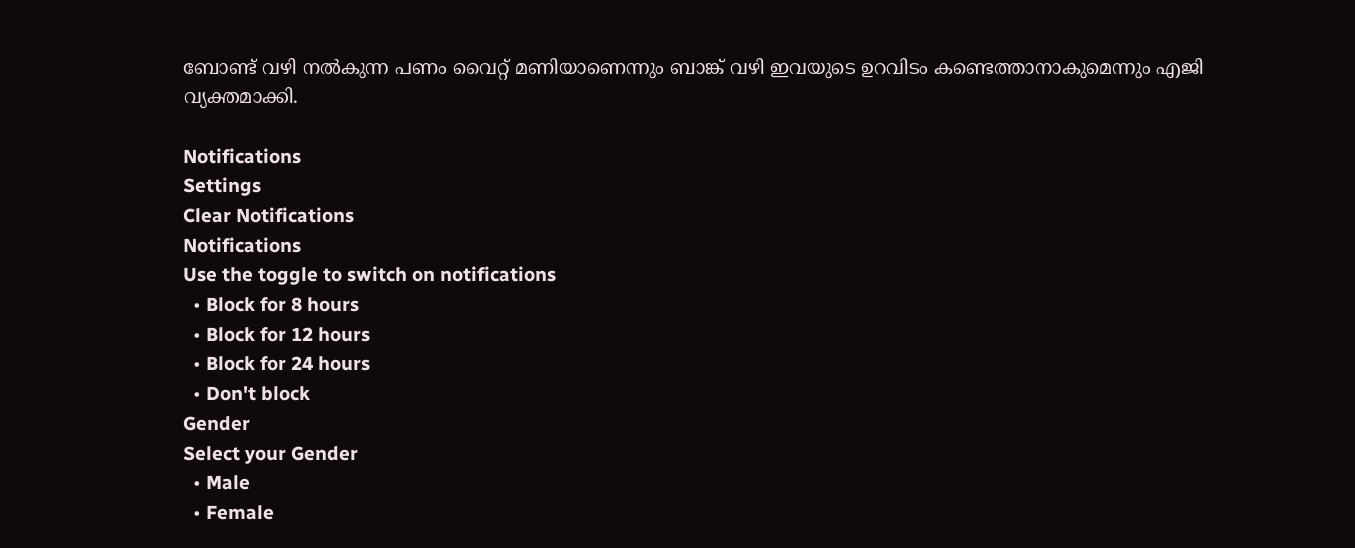ബോണ്ട് വഴി നല്‍കുന്ന പണം വൈറ്റ് മണിയാണെന്നും ബാങ്ക് വഴി ഇവയുടെ ഉറവിടം കണ്ടെത്താനാകുമെന്നും എജി വ്യക്തമാക്കി.

Notifications
Settings
Clear Notifications
Notifications
Use the toggle to switch on notifications
  • Block for 8 hours
  • Block for 12 hours
  • Block for 24 hours
  • Don't block
Gender
Select your Gender
  • Male
  • Female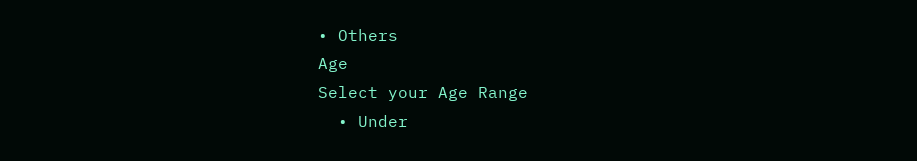• Others
Age
Select your Age Range
  • Under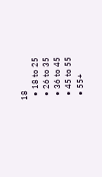18
  • 18 to 25
  • 26 to 35
  • 36 to 45
  • 45 to 55
  • 55+